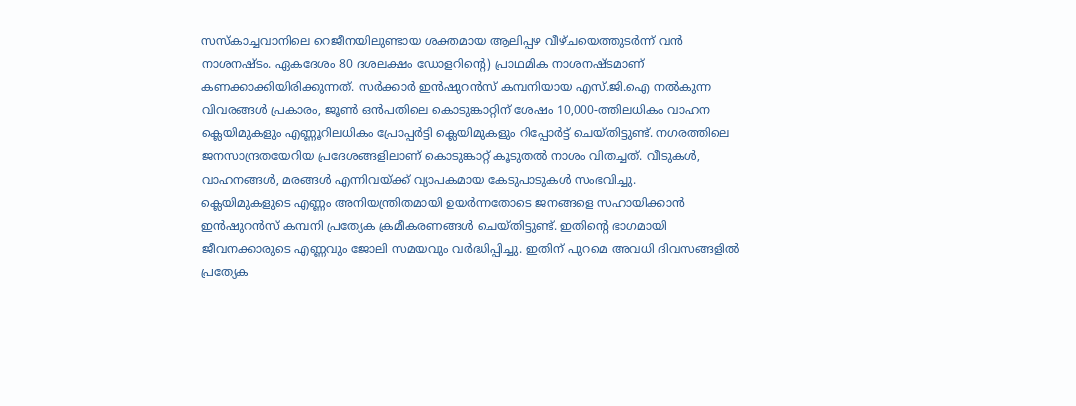സസ്കാച്ചവാനിലെ റെജീനയിലുണ്ടായ ശക്തമായ ആലിപ്പഴ വീഴ്ചയെത്തുടർന്ന് വൻ നാശനഷ്ടം. ഏകദേശം 80 ദശലക്ഷം ഡോളറിൻ്റെ) പ്രാഥമിക നാശനഷ്ടമാണ് കണക്കാക്കിയിരിക്കുന്നത്. സർക്കാർ ഇൻഷുറൻസ് കമ്പനിയായ എസ്.ജി.ഐ നൽകുന്ന വിവരങ്ങൾ പ്രകാരം, ജൂൺ ഒൻപതിലെ കൊടുങ്കാറ്റിന് ശേഷം 10,000-ത്തിലധികം വാഹന ക്ലെയിമുകളും എണ്ണൂറിലധികം പ്രോപ്പർട്ടി ക്ലെയിമുകളും റിപ്പോർട്ട് ചെയ്തിട്ടുണ്ട്. നഗരത്തിലെ ജനസാന്ദ്രതയേറിയ പ്രദേശങ്ങളിലാണ് കൊടുങ്കാറ്റ് കൂടുതൽ നാശം വിതച്ചത്. വീടുകൾ, വാഹനങ്ങൾ, മരങ്ങൾ എന്നിവയ്ക്ക് വ്യാപകമായ കേടുപാടുകൾ സംഭവിച്ചു.
ക്ലെയിമുകളുടെ എണ്ണം അനിയന്ത്രിതമായി ഉയർന്നതോടെ ജനങ്ങളെ സഹായിക്കാൻ ഇൻഷുറൻസ് കമ്പനി പ്രത്യേക ക്രമീകരണങ്ങൾ ചെയ്തിട്ടുണ്ട്. ഇതിൻ്റെ ഭാഗമായി ജീവനക്കാരുടെ എണ്ണവും ജോലി സമയവും വർദ്ധിപ്പിച്ചു. ഇതിന് പുറമെ അവധി ദിവസങ്ങളിൽ പ്രത്യേക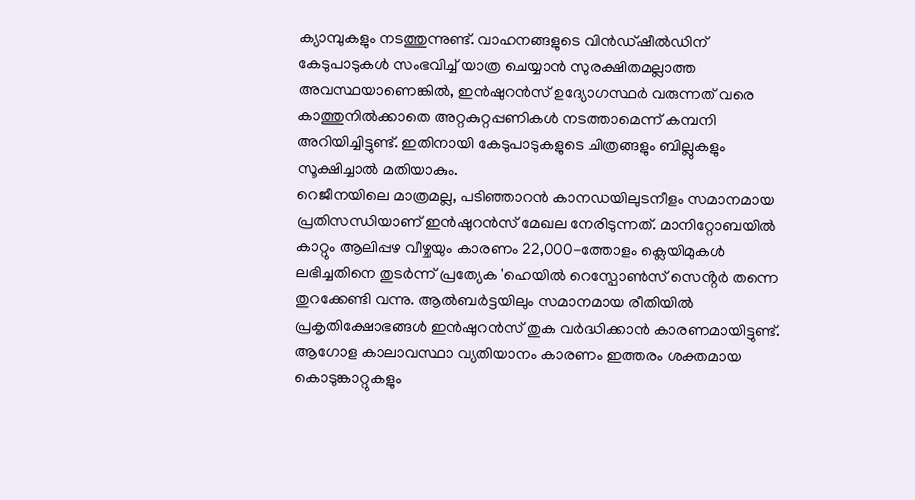ക്യാമ്പുകളും നടത്തുന്നുണ്ട്. വാഹനങ്ങളുടെ വിൻഡ്ഷീൽഡിന് കേടുപാടുകൾ സംഭവിച്ച് യാത്ര ചെയ്യാൻ സുരക്ഷിതമല്ലാത്ത അവസ്ഥയാണെങ്കിൽ, ഇൻഷുറൻസ് ഉദ്യോഗസ്ഥർ വരുന്നത് വരെ കാത്തുനിൽക്കാതെ അറ്റകുറ്റപ്പണികൾ നടത്താമെന്ന് കമ്പനി അറിയിച്ചിട്ടുണ്ട്. ഇതിനായി കേടുപാടുകളുടെ ചിത്രങ്ങളും ബില്ലുകളും സൂക്ഷിച്ചാൽ മതിയാകും.
റെജീനയിലെ മാത്രമല്ല, പടിഞ്ഞാറൻ കാനഡയിലുടനീളം സമാനമായ പ്രതിസന്ധിയാണ് ഇൻഷുറൻസ് മേഖല നേരിടുന്നത്. മാനിറ്റോബയിൽ കാറ്റും ആലിപ്പഴ വീഴ്ചയും കാരണം 22,000-ത്തോളം ക്ലെയിമുകൾ ലഭിച്ചതിനെ തുടർന്ന് പ്രത്യേക 'ഹെയിൽ റെസ്പോൺസ് സെൻ്റർ തന്നെ തുറക്കേണ്ടി വന്നു. ആൽബർട്ടയിലും സമാനമായ രീതിയിൽ പ്രകൃതിക്ഷോഭങ്ങൾ ഇൻഷുറൻസ് തുക വർദ്ധിക്കാൻ കാരണമായിട്ടുണ്ട്.
ആഗോള കാലാവസ്ഥാ വ്യതിയാനം കാരണം ഇത്തരം ശക്തമായ കൊടുങ്കാറ്റുകളും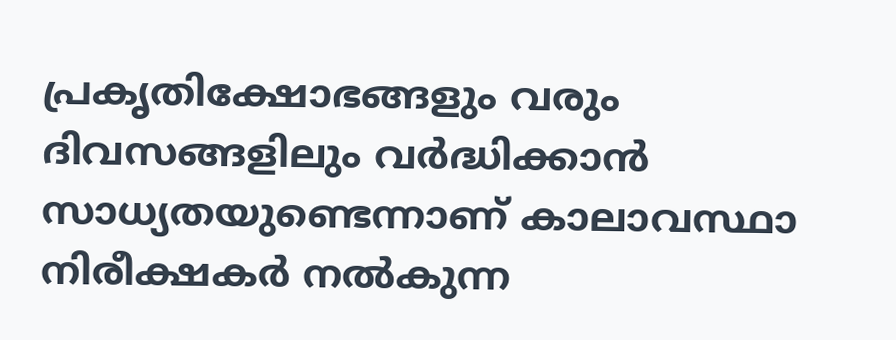പ്രകൃതിക്ഷോഭങ്ങളും വരും ദിവസങ്ങളിലും വർദ്ധിക്കാൻ സാധ്യതയുണ്ടെന്നാണ് കാലാവസ്ഥാ നിരീക്ഷകർ നൽകുന്ന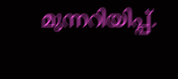മുന്നറിയിപ്പ്.